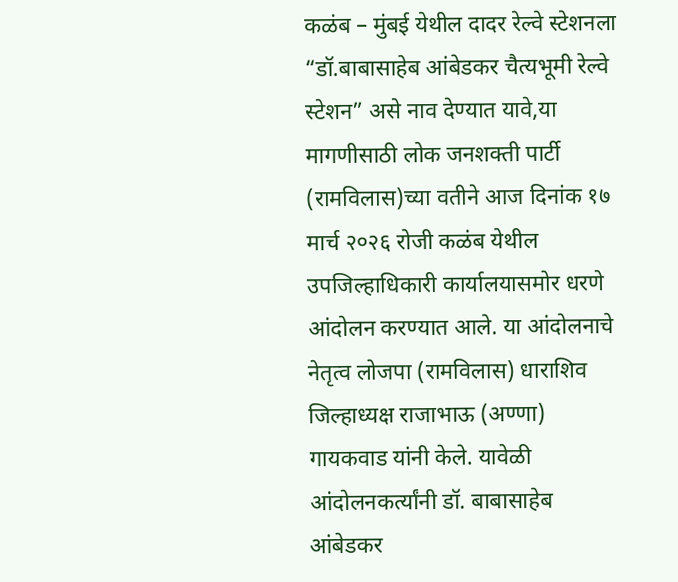कळंब – मुंबई येथील दादर रेल्वे स्टेशनला “डॉ.बाबासाहेब आंबेडकर चैत्यभूमी रेल्वे स्टेशन” असे नाव देण्यात यावे,या मागणीसाठी लोक जनशक्ती पार्टी (रामविलास)च्या वतीने आज दिनांक १७ मार्च २०२६ रोजी कळंब येथील उपजिल्हाधिकारी कार्यालयासमोर धरणे आंदोलन करण्यात आले. या आंदोलनाचे नेतृत्व लोजपा (रामविलास) धाराशिव जिल्हाध्यक्ष राजाभाऊ (अण्णा) गायकवाड यांनी केले. यावेळी आंदोलनकर्त्यांनी डॉ. बाबासाहेब आंबेडकर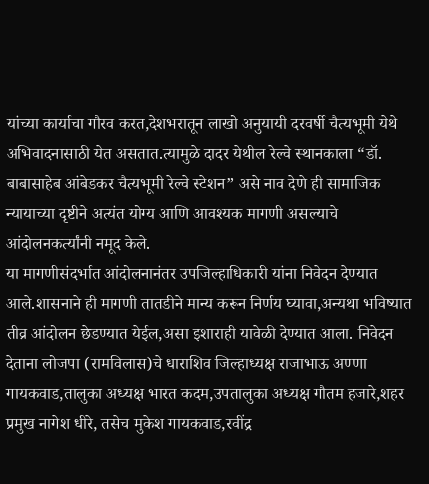यांच्या कार्याचा गौरव करत,देशभरातून लाखो अनुयायी दरवर्षी चैत्यभूमी येथे अभिवादनासाठी येत असतात.त्यामुळे दादर येथील रेल्वे स्थानकाला “डॉ. बाबासाहेब आंबेडकर चैत्यभूमी रेल्वे स्टेशन” असे नाव देणे ही सामाजिक न्यायाच्या दृष्टीने अत्यंत योग्य आणि आवश्यक मागणी असल्याचे आंदोलनकर्त्यांनी नमूद केले.
या मागणीसंदर्भात आंदोलनानंतर उपजिल्हाधिकारी यांना निवेदन देण्यात आले.शासनाने ही मागणी तातडीने मान्य करून निर्णय घ्यावा,अन्यथा भविष्यात तीव्र आंदोलन छेडण्यात येईल,असा इशाराही यावेळी देण्यात आला. निवेदन देताना लोजपा (रामविलास)चे धाराशिव जिल्हाध्यक्ष राजाभाऊ अण्णा गायकवाड,तालुका अध्यक्ष भारत कदम,उपतालुका अध्यक्ष गौतम हजारे,शहर प्रमुख नागेश धीरे, तसेच मुकेश गायकवाड,रवींद्र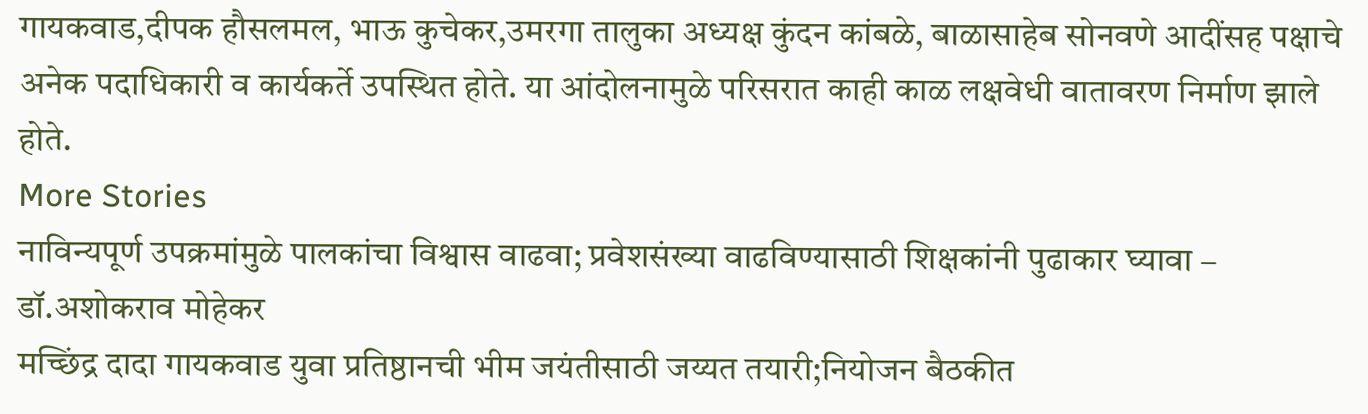गायकवाड,दीपक हौसलमल, भाऊ कुचेकर,उमरगा तालुका अध्यक्ष कुंदन कांबळे, बाळासाहेब सोनवणे आदींसह पक्षाचे अनेक पदाधिकारी व कार्यकर्ते उपस्थित होते. या आंदोलनामुळे परिसरात काही काळ लक्षवेधी वातावरण निर्माण झाले होते.
More Stories
नाविन्यपूर्ण उपक्रमांमुळे पालकांचा विश्वास वाढवा; प्रवेशसंख्या वाढविण्यासाठी शिक्षकांनी पुढाकार घ्यावा – डॉ.अशोकराव मोहेकर
मच्छिंद्र दादा गायकवाड युवा प्रतिष्ठानची भीम जयंतीसाठी जय्यत तयारी;नियोजन बैठकीत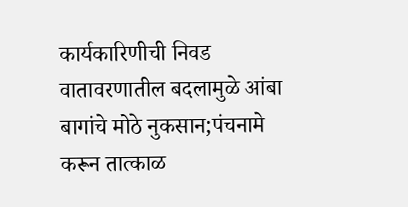कार्यकारिणीची निवड
वातावरणातील बदलामुळे आंबा बागांचे मोठे नुकसान;पंचनामे करून तात्काळ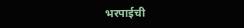भरपाईची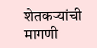शेतकऱ्यांची मागणी